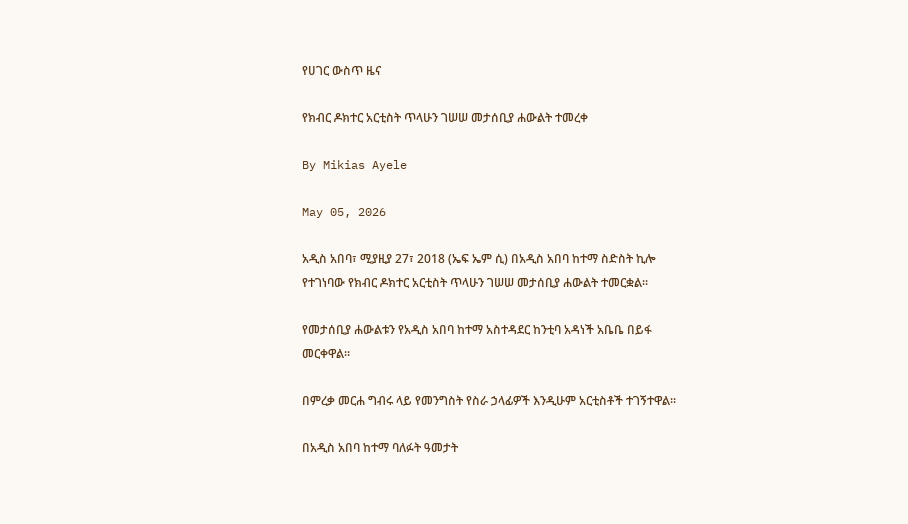የሀገር ውስጥ ዜና

የክብር ዶክተር አርቲስት ጥላሁን ገሠሠ መታሰቢያ ሐውልት ተመረቀ

By Mikias Ayele

May 05, 2026

አዲስ አበባ፣ ሚያዚያ 27፣ 2018 (ኤፍ ኤም ሲ) በአዲስ አበባ ከተማ ስድስት ኪሎ የተገነባው የክብር ዶክተር አርቲስት ጥላሁን ገሠሠ መታሰቢያ ሐውልት ተመርቋል።

የመታሰቢያ ሐውልቱን የአዲስ አበባ ከተማ አስተዳደር ከንቲባ አዳነች አቤቤ በይፋ መርቀዋል።

በምረቃ መርሐ ግብሩ ላይ የመንግስት የስራ ኃላፊዎች እንዲሁም አርቲስቶች ተገኝተዋል።

በአዲስ አበባ ከተማ ባለፉት ዓመታት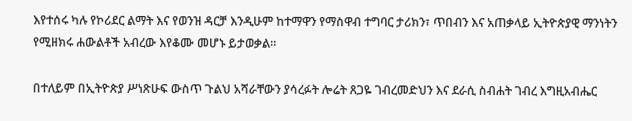እየተሰሩ ካሉ የኮሪደር ልማት እና የወንዝ ዳርቻ እንዲሁም ከተማዋን የማስዋብ ተግባር ታሪክን፣ ጥበብን እና አጠቃላይ ኢትዮጵያዊ ማንነትን የሚዘክሩ ሐውልቶች አብረው እየቆሙ መሆኑ ይታወቃል።

በተለይም በኢትዮጵያ ሥነጽሁፍ ውስጥ ጉልህ አሻራቸውን ያሳረፉት ሎሬት ጸጋዬ ገብረመድህን እና ደራሲ ስብሐት ገብረ እግዚአብሔር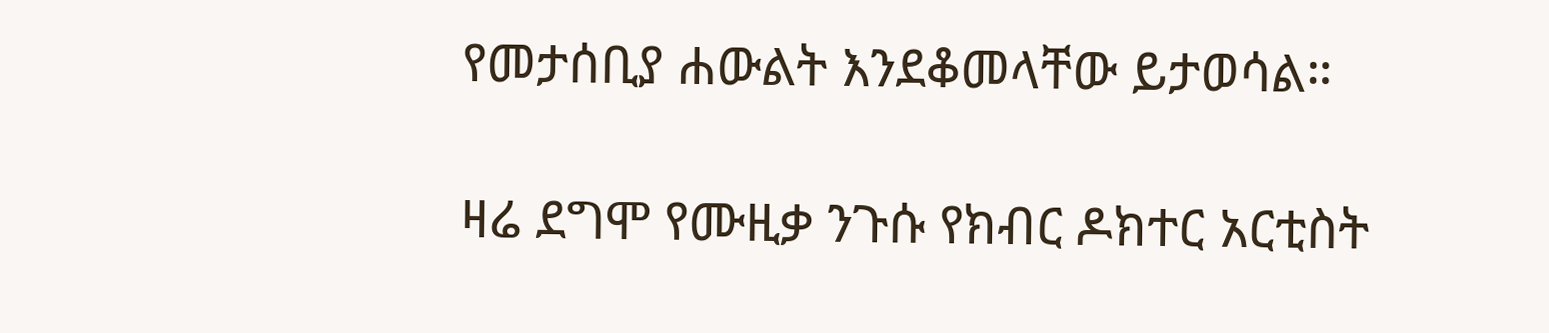የመታሰቢያ ሐውልት እንደቆመላቸው ይታወሳል።

ዛሬ ደግሞ የሙዚቃ ንጉሱ የክብር ዶክተር አርቲስት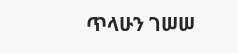ጥላሁን ገሠሠ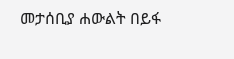መታሰቢያ ሐውልት በይፋ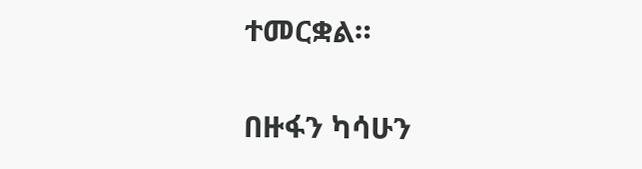ተመርቋል።

በዙፋን ካሳሁን